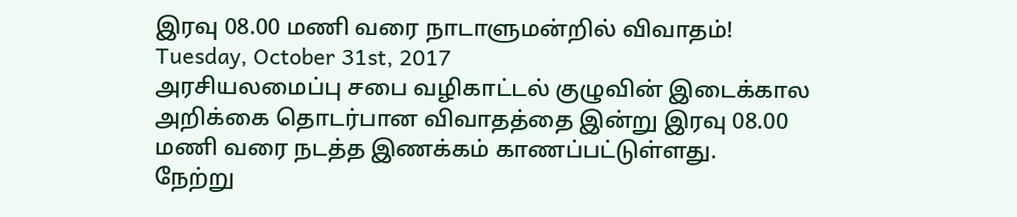இரவு 08.00 மணி வரை நாடாளுமன்றில் விவாதம்!
Tuesday, October 31st, 2017
அரசியலமைப்பு சபை வழிகாட்டல் குழுவின் இடைக்கால அறிக்கை தொடர்பான விவாதத்தை இன்று இரவு 08.00 மணி வரை நடத்த இணக்கம் காணப்பட்டுள்ளது.
நேற்று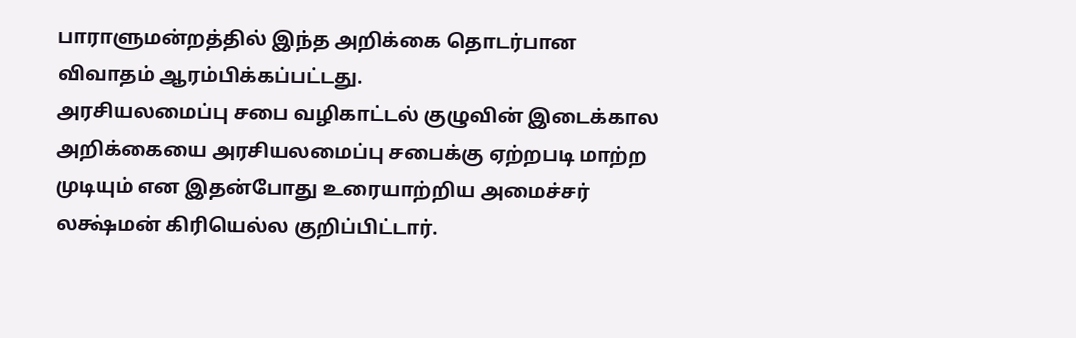பாராளுமன்றத்தில் இந்த அறிக்கை தொடர்பான விவாதம் ஆரம்பிக்கப்பட்டது.
அரசியலமைப்பு சபை வழிகாட்டல் குழுவின் இடைக்கால அறிக்கையை அரசியலமைப்பு சபைக்கு ஏற்றபடி மாற்ற முடியும் என இதன்போது உரையாற்றிய அமைச்சர் லக்ஷ்மன் கிரியெல்ல குறிப்பிட்டார்.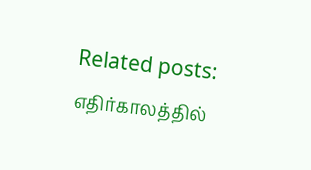Related posts:
எதிர்காலத்தில்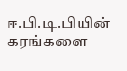ஈ.பி.டி.பியின் கரங்களை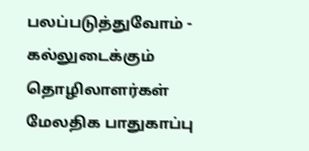பலப்படுத்துவோம் - கல்லுடைக்கும் தொழிலாளர்கள்
மேலதிக பாதுகாப்பு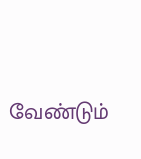வேண்டும்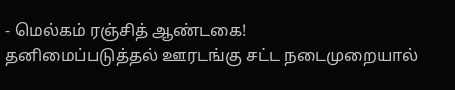- மெல்கம் ரஞ்சித் ஆண்டகை!
தனிமைப்படுத்தல் ஊரடங்கு சட்ட நடைமுறையால்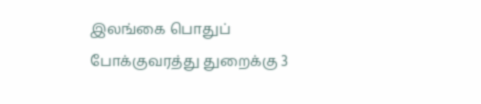இலங்கை பொதுப் போக்குவரத்து துறைக்கு 3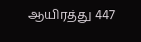ஆயிரத்து 447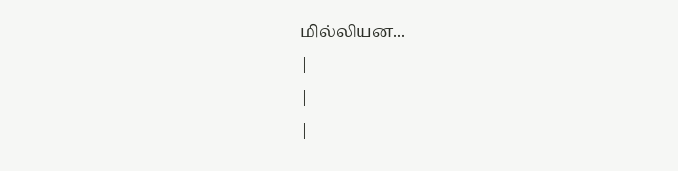மில்லியன...
|
|
|